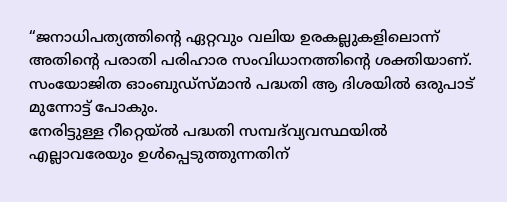“ജനാധിപത്യത്തിന്റെ ഏറ്റവും വലിയ ഉരകല്ലുകളിലൊന്ന് അതിന്റെ പരാതി പരിഹാര സംവിധാനത്തിന്റെ ശക്തിയാണ്. സംയോജിത ഓംബുഡ്‌സ്മാൻ പദ്ധതി ആ ദിശയിൽ ഒരുപാട് മുന്നോട്ട് പോകും.
നേരിട്ടുള്ള റീറ്റെയ്ൽ പദ്ധതി സമ്പദ്‌വ്യവസ്ഥയിൽ എല്ലാവരേയും ഉൾപ്പെടുത്തുന്നതിന്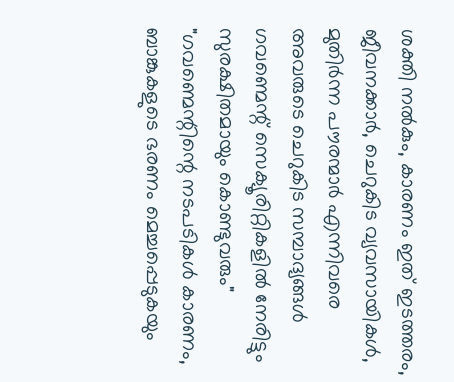ശക്തി നൽകും, കാരണം ഇത് ഇടത്തരം, ജീവനക്കാർ, ചെറുകിട വ്യവസായികൾ, മുതിർന്ന പൗരന്മാർ എന്നിവരെ അവരുടെ ചെറുകിട സമ്പാദ്യങ്ങൾ ഗവണ്മെന്റ് സെക്യൂരിറ്റികളിൽ നേരിട്ടും സുരക്ഷിതമായും കൊണ്ടുവരും"
"ഗവണ്മെന്റിന്റെ നടപടികൾ കാരണം, ബാങ്കുകളുടെ ഭരണം മെച്ചപ്പെടുകയും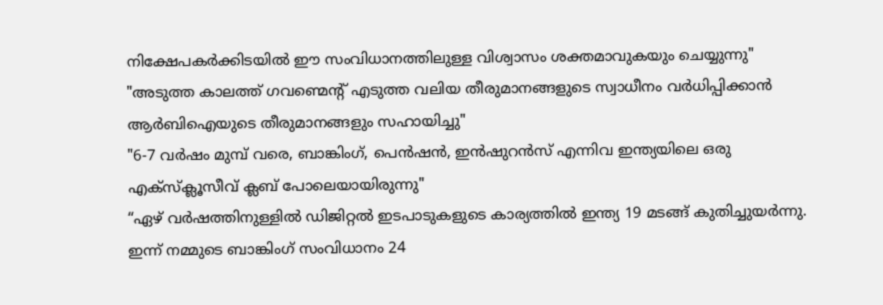നിക്ഷേപകർക്കിടയിൽ ഈ സംവിധാനത്തിലുള്ള വിശ്വാസം ശക്തമാവുകയും ചെയ്യുന്നു"
"അടുത്ത കാലത്ത് ഗവണ്മെന്റ് എടുത്ത വലിയ തീരുമാനങ്ങളുടെ സ്വാധീനം വർധിപ്പിക്കാൻ ആർബിഐയുടെ തീരുമാനങ്ങളും സഹായിച്ചു"
"6-7 വർഷം മുമ്പ് വരെ, ബാങ്കിംഗ്, പെൻഷൻ, ഇൻഷുറൻസ് എന്നിവ ഇന്ത്യയിലെ ഒരു എക്സ്ക്ലൂസീവ് ക്ലബ് പോലെയായിരുന്നു"
“ഏഴ് വർഷത്തിനുള്ളിൽ ഡിജിറ്റൽ ഇടപാടുകളുടെ കാര്യത്തിൽ ഇന്ത്യ 19 മടങ്ങ് കുതിച്ചുയർന്നു. ഇന്ന് നമ്മുടെ ബാങ്കിംഗ് സംവിധാനം 24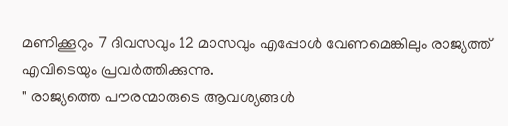മണിക്കൂറും 7 ദിവസവും 12 മാസവും എപ്പോൾ വേണമെങ്കിലും രാജ്യത്ത് എവിടെയും പ്രവർത്തിക്കുന്നു.
" രാജ്യത്തെ പൗരന്മാരുടെ ആവശ്യങ്ങൾ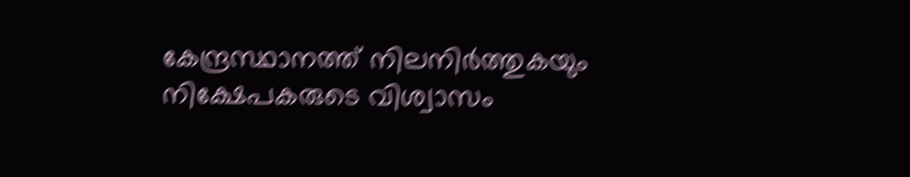കേന്ദ്രസ്ഥാനത്ത്‌ നിലനിർത്തുകയും നിക്ഷേപകരുടെ വിശ്വാസം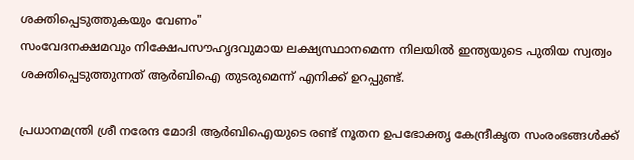ശക്തിപ്പെടുത്തുകയും വേണം"
സംവേദനക്ഷമവും നിക്ഷേപസൗഹൃദവുമായ ലക്ഷ്യസ്ഥാനമെന്ന നിലയിൽ ഇന്ത്യയുടെ പുതിയ സ്വത്വം ശക്തിപ്പെടുത്തുന്നത് ആർബിഐ തുടരുമെന്ന് എനിക്ക് ഉറപ്പുണ്ട്.

പ്രധാനമന്ത്രി ശ്രീ നരേന്ദ മോദി ആർബിഐയുടെ രണ്ട് നൂതന ഉപഭോക്തൃ കേന്ദ്രീകൃത സംരംഭങ്ങൾക്ക്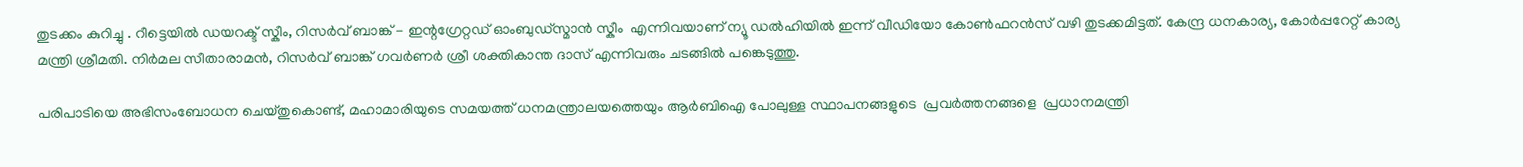തുടക്കം കുറിച്ചു . റീട്ടെയിൽ ഡയറക്ട് സ്കീം, റിസർവ് ബാങ്ക് - ഇന്റഗ്രേറ്റഡ് ഓംബുഡ്സ്മാൻ സ്കീം  എന്നിവയാണ് ന്യൂ ഡൽഹിയിൽ ഇന്ന് വീഡിയോ കോൺഫറൻസ് വഴി തുടക്കമിട്ടത്. കേന്ദ്ര ധനകാര്യ, കോർപ്പറേറ്റ് കാര്യ മന്ത്രി ശ്രീമതി. നിർമല സീതാരാമൻ, റിസർവ് ബാങ്ക് ഗവർണർ ശ്രീ ശക്തികാന്ത ദാസ് എന്നിവരും ചടങ്ങിൽ പങ്കെടുത്തു.

പരിപാടിയെ അഭിസംബോധന ചെയ്തുകൊണ്ട്, മഹാമാരിയുടെ സമയത്ത് ധനമന്ത്രാലയത്തെയും ആർബിഐ പോലുള്ള സ്ഥാപനങ്ങളുടെ  പ്രവർത്തനങ്ങളെ  പ്രധാനമന്ത്രി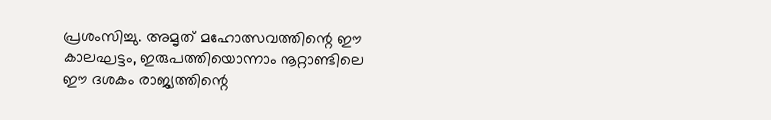പ്രശംസിച്ചു. അമൃത് മഹോത്സവത്തിന്റെ ഈ കാലഘട്ടം, ഇരുപത്തിയൊന്നാം നൂറ്റാണ്ടിലെ ഈ ദശകം രാജ്യത്തിന്റെ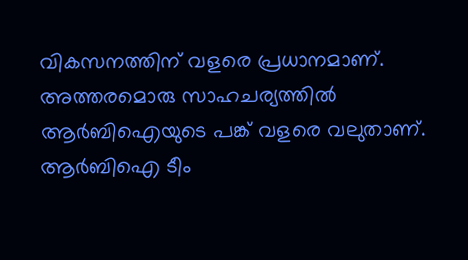വികസനത്തിന് വളരെ പ്രധാനമാണ്. അത്തരമൊരു സാഹചര്യത്തിൽ ആർബിഐയുടെ പങ്ക് വളരെ വലുതാണ്. ആർബിഐ ടീം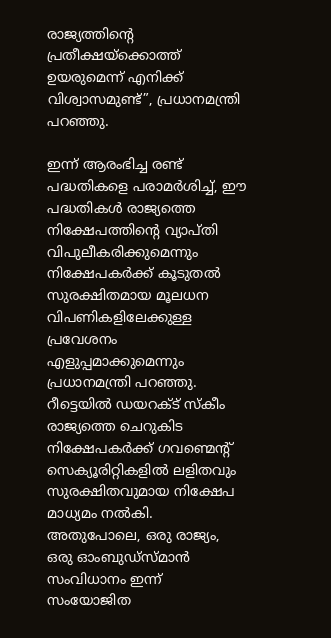രാജ്യത്തിന്റെ പ്രതീക്ഷയ്‌ക്കൊത്ത് ഉയരുമെന്ന് എനിക്ക് വിശ്വാസമുണ്ട്”, പ്രധാനമന്ത്രി പറഞ്ഞു.

ഇന്ന് ആരംഭിച്ച രണ്ട് പദ്ധതികളെ പരാമർശിച്ച്, ഈ പദ്ധതികൾ രാജ്യത്തെ നിക്ഷേപത്തിന്റെ വ്യാപ്തി വിപുലീകരിക്കുമെന്നും നിക്ഷേപകർക്ക് കൂടുതൽ സുരക്ഷിതമായ മൂലധന വിപണികളിലേക്കുള്ള പ്രവേശനം എളുപ്പമാക്കുമെന്നും പ്രധാനമന്ത്രി പറഞ്ഞു. റീട്ടെയിൽ ഡയറക്ട് സ്കീം രാജ്യത്തെ ചെറുകിട നിക്ഷേപകർക്ക് ഗവണ്മെന്റ് സെക്യൂരിറ്റികളിൽ ലളിതവും സുരക്ഷിതവുമായ നിക്ഷേപ മാധ്യമം നൽകി. അതുപോലെ, ഒരു രാജ്യം, ഒരു ഓംബുഡ്‌സ്മാൻ സംവിധാനം ഇന്ന് സംയോജിത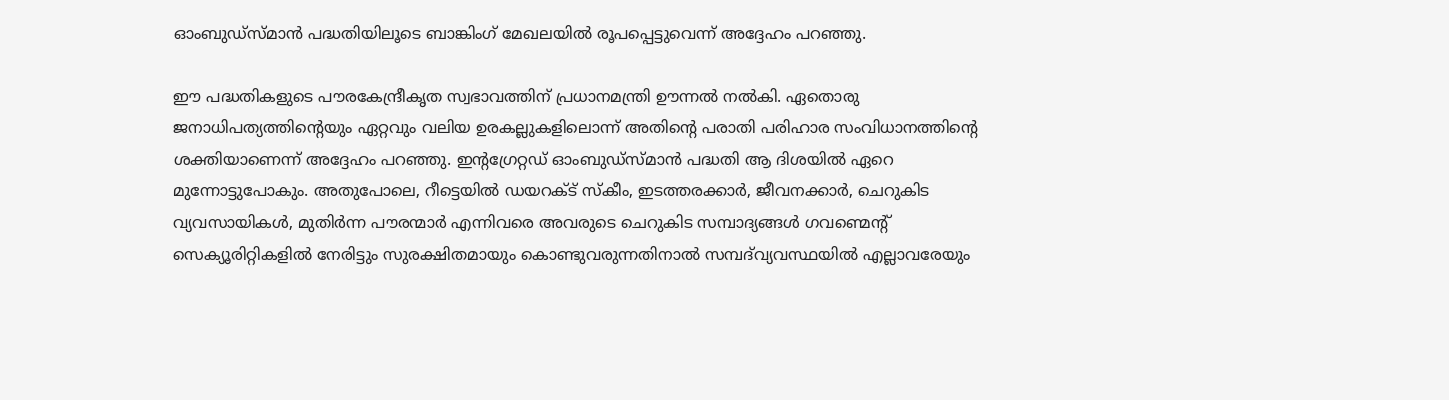ഓംബുഡ്‌സ്‌മാൻ പദ്ധതിയിലൂടെ ബാങ്കിംഗ് മേഖലയിൽ രൂപപ്പെട്ടുവെന്ന് അദ്ദേഹം പറഞ്ഞു.

ഈ പദ്ധതികളുടെ പൗരകേന്ദ്രീകൃത സ്വഭാവത്തിന് പ്രധാനമന്ത്രി ഊന്നൽ നൽകി. ഏതൊരു ജനാധിപത്യത്തിന്റെയും ഏറ്റവും വലിയ ഉരകല്ലുകളിലൊന്ന് അതിന്റെ പരാതി പരിഹാര സംവിധാനത്തിന്റെ ശക്തിയാണെന്ന് അദ്ദേഹം പറഞ്ഞു. ഇന്റഗ്രേറ്റഡ് ഓംബുഡ്‌സ്മാൻ പദ്ധതി ആ ദിശയിൽ ഏറെ മുന്നോട്ടുപോകും. അതുപോലെ, റീട്ടെയിൽ ഡയറക്ട് സ്കീം, ഇടത്തരക്കാർ, ജീവനക്കാർ, ചെറുകിട വ്യവസായികൾ, മുതിർന്ന പൗരന്മാർ എന്നിവരെ അവരുടെ ചെറുകിട സമ്പാദ്യങ്ങൾ ഗവണ്മെന്റ്  സെക്യൂരിറ്റികളിൽ നേരിട്ടും സുരക്ഷിതമായും കൊണ്ടുവരുന്നതിനാൽ സമ്പദ്‌വ്യവസ്ഥയിൽ എല്ലാവരേയും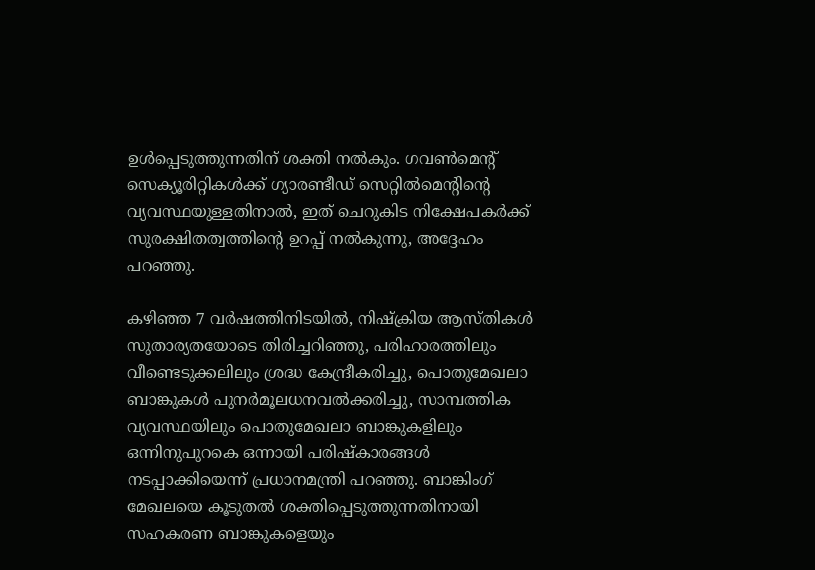ഉൾപ്പെടുത്തുന്നതിന് ശക്തി നൽകും. ഗവൺമെന്റ് സെക്യൂരിറ്റികൾക്ക് ഗ്യാരണ്ടീഡ് സെറ്റിൽമെന്റിന്റെ വ്യവസ്ഥയുള്ളതിനാൽ, ഇത് ചെറുകിട നിക്ഷേപകർക്ക് സുരക്ഷിതത്വത്തിന്റെ ഉറപ്പ് നൽകുന്നു, അദ്ദേഹം പറഞ്ഞു.

കഴിഞ്ഞ 7 വർഷത്തിനിടയിൽ, നിഷ്‌ക്രിയ ആസ്തികൾ സുതാര്യതയോടെ തിരിച്ചറിഞ്ഞു, പരിഹാരത്തിലും വീണ്ടെടുക്കലിലും ശ്രദ്ധ കേന്ദ്രീകരിച്ചു, പൊതുമേഖലാ ബാങ്കുകൾ പുനർമൂലധനവൽക്കരിച്ചു, സാമ്പത്തിക വ്യവസ്ഥയിലും പൊതുമേഖലാ ബാങ്കുകളിലും ഒന്നിനുപുറകെ ഒന്നായി പരിഷ്‌കാരങ്ങൾ നടപ്പാക്കിയെന്ന് പ്രധാനമന്ത്രി പറഞ്ഞു. ബാങ്കിംഗ് മേഖലയെ കൂടുതൽ ശക്തിപ്പെടുത്തുന്നതിനായി സഹകരണ ബാങ്കുകളെയും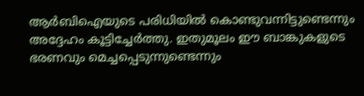ആർബിഐയുടെ പരിധിയിൽ കൊണ്ടുവന്നിട്ടുണ്ടെന്നും അദ്ദേഹം കൂട്ടിച്ചേർത്തു. ഇതുമൂലം ഈ ബാങ്കുകളുടെ ഭരണവും മെച്ചപ്പെടുന്നുണ്ടെന്നും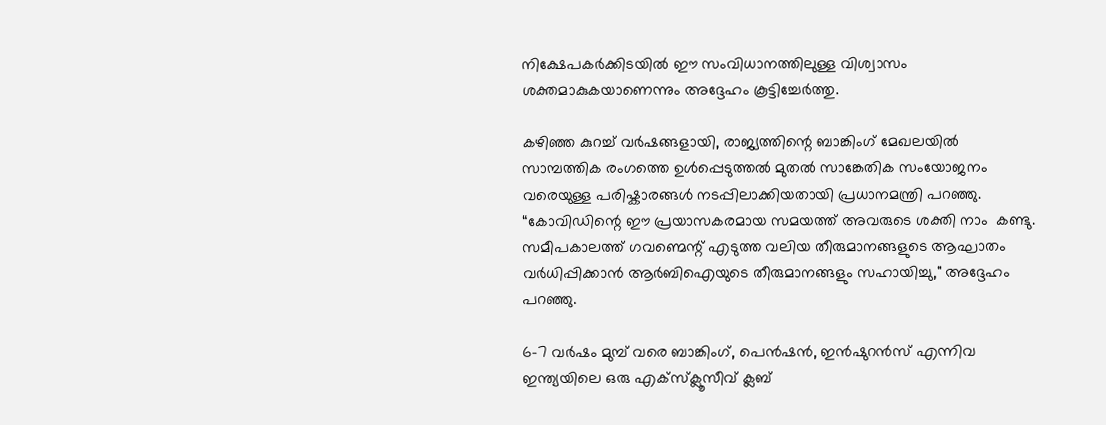നിക്ഷേപകർക്കിടയിൽ ഈ സംവിധാനത്തിലുള്ള വിശ്വാസം ശക്തമാകുകയാണെന്നും അദ്ദേഹം കൂട്ടിച്ചേർത്തു.

കഴിഞ്ഞ കുറച്ച് വർഷങ്ങളായി, രാജ്യത്തിന്റെ ബാങ്കിംഗ് മേഖലയിൽ സാമ്പത്തിക രംഗത്തെ ഉൾപ്പെടുത്തൽ മുതൽ സാങ്കേതിക സംയോജനം വരെയുള്ള പരിഷ്കാരങ്ങൾ നടപ്പിലാക്കിയതായി പ്രധാനമന്ത്രി പറഞ്ഞു. “കോവിഡിന്റെ ഈ പ്രയാസകരമായ സമയത്ത് അവരുടെ ശക്തി നാം  കണ്ടു. സമീപകാലത്ത് ഗവണ്മെന്റ് എടുത്ത വലിയ തീരുമാനങ്ങളുടെ ആഘാതം വർധിപ്പിക്കാൻ ആർബിഐയുടെ തീരുമാനങ്ങളും സഹായിച്ചു," അദ്ദേഹം പറഞ്ഞു.

6-7 വർഷം മുമ്പ് വരെ ബാങ്കിംഗ്, പെൻഷൻ, ഇൻഷുറൻസ് എന്നിവ ഇന്ത്യയിലെ ഒരു എക്‌സ്‌ക്ലൂസീവ് ക്ലബ്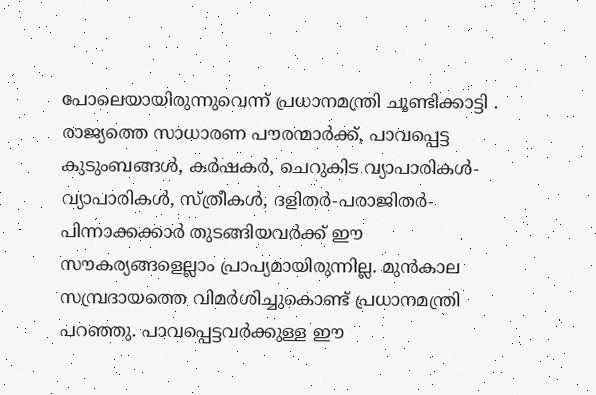പോലെയായിരുന്നുവെന്ന് പ്രധാനമന്ത്രി ചൂണ്ടിക്കാട്ടി . രാജ്യത്തെ സാധാരണ പൗരന്മാർക്ക്, പാവപ്പെട്ട കുടുംബങ്ങൾ, കർഷകർ, ചെറുകിട വ്യാപാരികൾ-വ്യാപാരികൾ, സ്ത്രീകൾ, ദളിതർ-പരാജിതർ-പിന്നാക്കക്കാർ തുടങ്ങിയവർക്ക് ഈ സൗകര്യങ്ങളെല്ലാം പ്രാപ്യമായിരുന്നില്ല. മുൻകാല സമ്പ്രദായത്തെ വിമർശിച്ചുകൊണ്ട് പ്രധാനമന്ത്രി പറഞ്ഞു. പാവപ്പെട്ടവർക്കുള്ള ഈ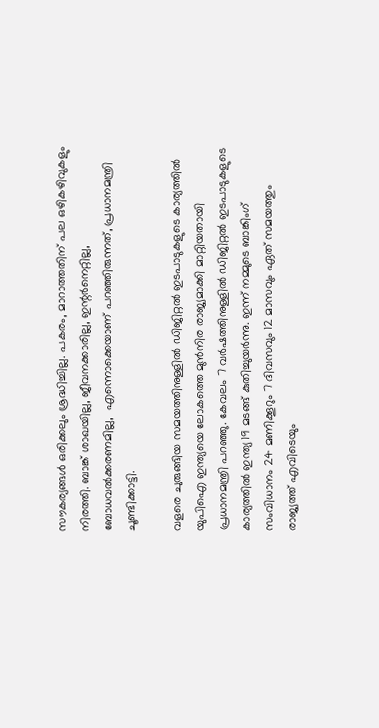സൗകര്യങ്ങൾ ഒരിക്കലും ശ്രദ്ധിച്ചില്ല. പകരം, മാറാത്തതിന് പല ഒഴികഴിവുകളും നിരത്തി. ബാങ്ക് ശാഖയില്ല, ജീവനക്കാരില്ല, ഇന്റർനെറ്റില്ല, ബോധവൽക്കരണമില്ല,  എന്നൊക്കെയാണ് പറഞ്ഞിരുന്നത്, പ്രധാനമന്ത്രി ചൂണ്ടിക്കാട്ടി.

വളരെ ചുരുങ്ങിയ സമയത്തിനുള്ളിൽ ഡിജിറ്റൽ ഇടപാടുകളുടെ കാര്യത്തിൽ യുപിഐ ഇന്ത്യയെ ലോകത്തെ മുൻനിര രാജ്യമാക്കി മാറ്റിയതായി പ്രധാനമന്ത്രി പറഞ്ഞു. കേവലം 7 വർഷത്തിനുള്ളിൽ ഡിജിറ്റൽ ഇടപാടുകളുടെ കാര്യത്തിൽ ഇന്ത്യ 19 മടങ്ങ് കുതിച്ചുയർന്നു. ഇന്ന് നമ്മുടെ ബാങ്കിംഗ് സംവിധാനം 24 മണിക്കൂറും 7 ദിവസവും 12 മാസവും ഏത് സമയത്തും രാജ്യത്ത് എവിടെയും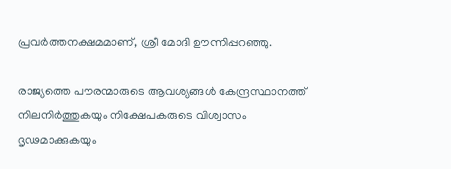പ്രവർത്തനക്ഷമമാണ്, ശ്രീ മോദി ഊന്നിപ്പറഞ്ഞു.

രാജ്യത്തെ പൗരന്മാരുടെ ആവശ്യങ്ങൾ കേന്ദ്രസ്ഥാനത്ത്‌   നിലനിർത്തുകയും നിക്ഷേപകരുടെ വിശ്വാസം ദൃഢമാക്കുകയും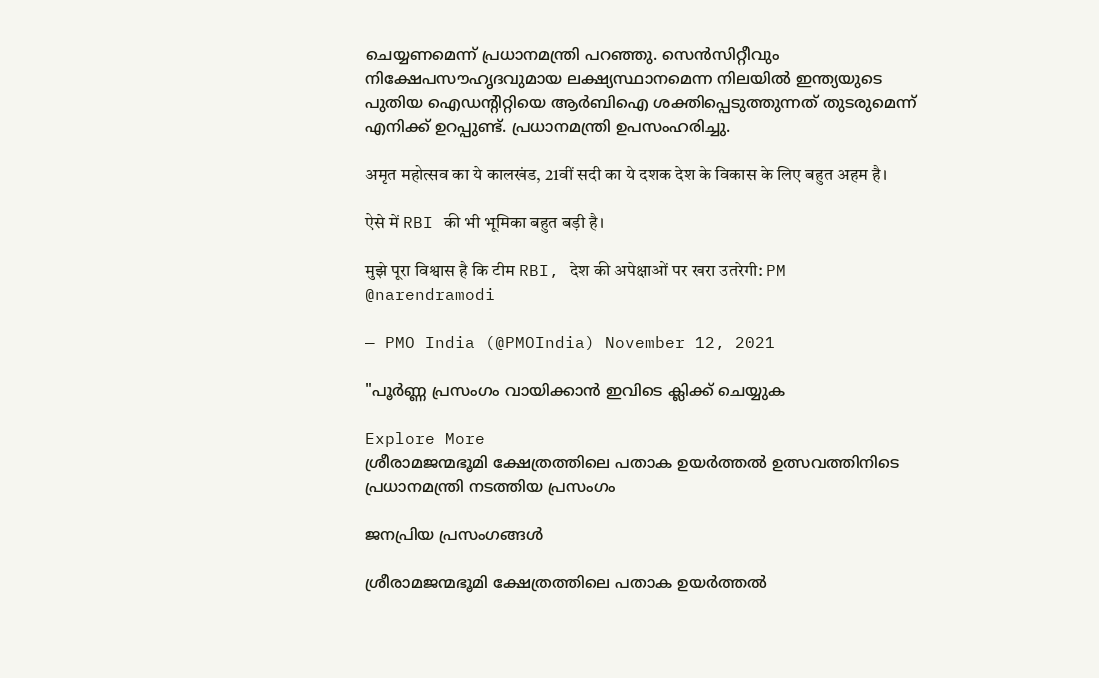ചെയ്യണമെന്ന് പ്രധാനമന്ത്രി പറഞ്ഞു. സെൻസിറ്റീവും നിക്ഷേപസൗഹൃദവുമായ ലക്ഷ്യസ്ഥാനമെന്ന നിലയിൽ ഇന്ത്യയുടെ പുതിയ ഐഡന്റിറ്റിയെ ആർബിഐ ശക്തിപ്പെടുത്തുന്നത് തുടരുമെന്ന് എനിക്ക് ഉറപ്പുണ്ട്. പ്രധാനമന്ത്രി ഉപസംഹരിച്ചു.

अमृत महोत्सव का ये कालखंड, 21वीं सदी का ये दशक देश के विकास के लिए बहुत अहम है।

ऐसे में RBI की भी भूमिका बहुत बड़ी है।

मुझे पूरा विश्वास है कि टीम RBI, देश की अपेक्षाओं पर खरा उतरेगी: PM @narendramodi

— PMO India (@PMOIndia) November 12, 2021

"പൂർണ്ണ പ്രസംഗം വായിക്കാൻ ഇവിടെ ക്ലിക്ക് ചെയ്യുക

Explore More
ശ്രീരാമജന്മഭൂമി ക്ഷേത്രത്തിലെ പതാക ഉയർത്തൽ ഉത്സവത്തിനിടെ പ്രധാനമന്ത്രി നടത്തിയ പ്രസംഗം

ജനപ്രിയ പ്രസംഗങ്ങൾ

ശ്രീരാമജന്മഭൂമി ക്ഷേത്രത്തിലെ പതാക ഉയർത്തൽ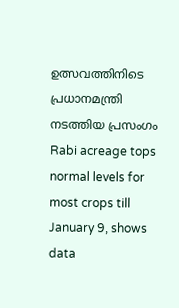ഉത്സവത്തിനിടെ പ്രധാനമന്ത്രി നടത്തിയ പ്രസംഗം
Rabi acreage tops normal levels for most crops till January 9, shows data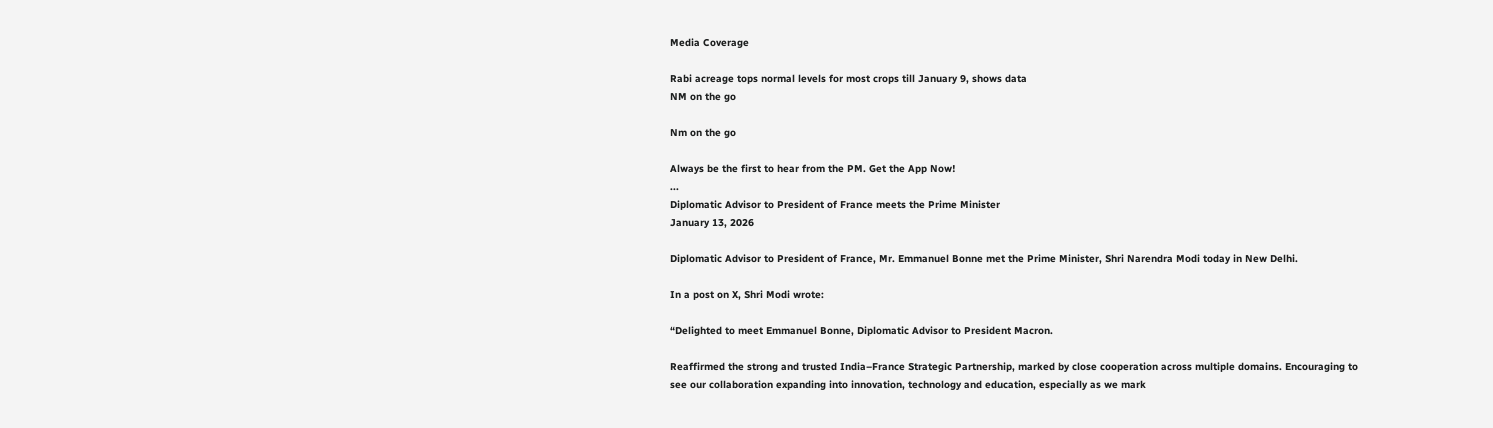Media Coverage

Rabi acreage tops normal levels for most crops till January 9, shows data
NM on the go

Nm on the go

Always be the first to hear from the PM. Get the App Now!
...
Diplomatic Advisor to President of France meets the Prime Minister
January 13, 2026

Diplomatic Advisor to President of France, Mr. Emmanuel Bonne met the Prime Minister, Shri Narendra Modi today in New Delhi.

In a post on X, Shri Modi wrote:

“Delighted to meet Emmanuel Bonne, Diplomatic Advisor to President Macron.

Reaffirmed the strong and trusted India–France Strategic Partnership, marked by close cooperation across multiple domains. Encouraging to see our collaboration expanding into innovation, technology and education, especially as we mark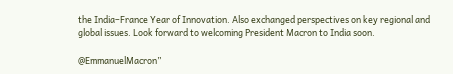the India–France Year of Innovation. Also exchanged perspectives on key regional and global issues. Look forward to welcoming President Macron to India soon.

@EmmanuelMacron”